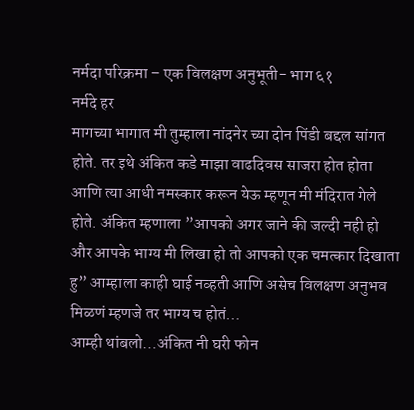नर्मदा परिक्रमा – एक विलक्षण अनुभूती- भाग ६१
नर्मदे हर
मागच्या भागात मी तुम्हाला नांदनेर च्या दोन पिंडी बद्दल सांगत होते. तर इथे अंकित कडे माझा वाढदिवस साजरा होत होता आणि त्या आधी नमस्कार करून येऊ म्हणून मी मंदिरात गेले होते. अंकित म्हणाला ”आपको अगर जाने की जल्दी नही हो और आपके भाग्य मी लिखा हो तो आपको एक चमत्कार दिखाता हु” आम्हाला काही घाई नव्हती आणि असेच विलक्षण अनुभव मिळणं म्हणजे तर भाग्य च होतं…
आम्ही थांबलो…अंकित नी घरी फोन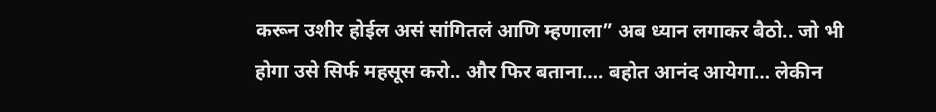करून उशीर होईल असं सांगितलं आणि म्हणाला” अब ध्यान लगाकर बैठो.. जो भी होगा उसे सिर्फ महसूस करो.. और फिर बताना…. बहोत आनंद आयेगा… लेकीन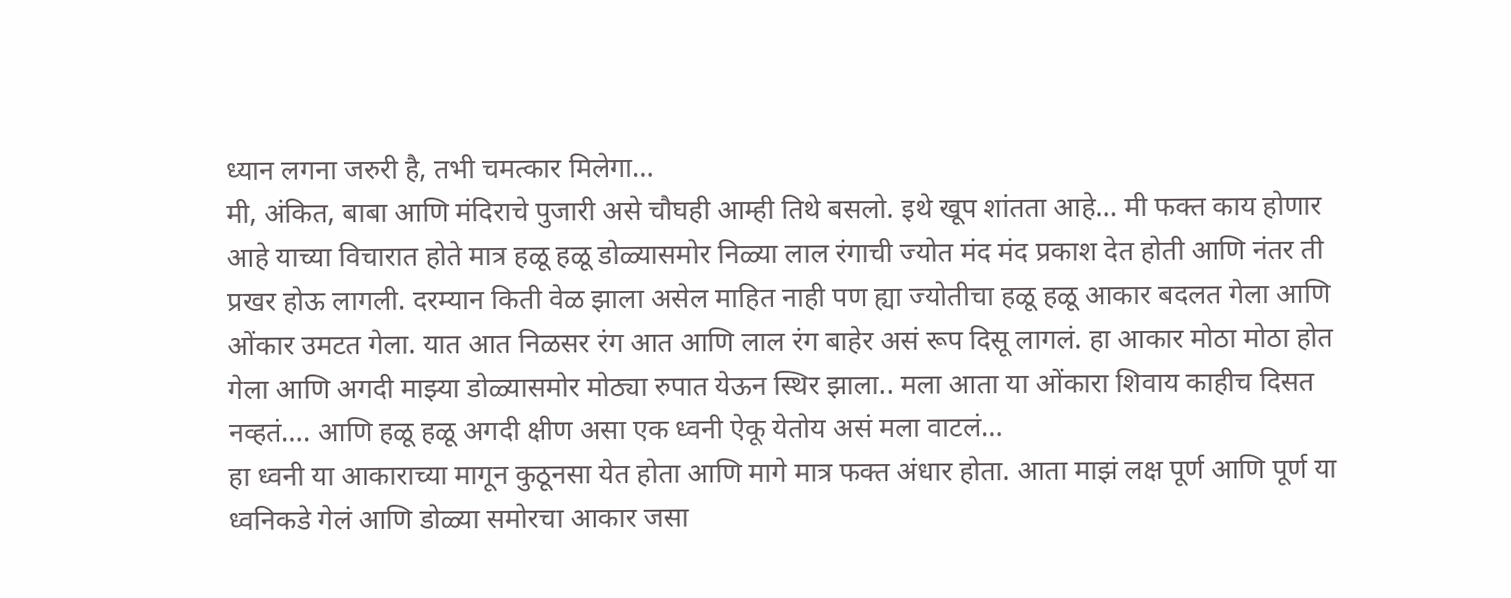ध्यान लगना जरुरी है, तभी चमत्कार मिलेगा…
मी, अंकित, बाबा आणि मंदिराचे पुजारी असे चौघही आम्ही तिथे बसलो. इथे खूप शांतता आहे… मी फक्त काय होणार आहे याच्या विचारात होते मात्र हळू हळू डोळ्यासमोर निळ्या लाल रंगाची ज्योत मंद मंद प्रकाश देत होती आणि नंतर ती प्रखर होऊ लागली. दरम्यान किती वेळ झाला असेल माहित नाही पण ह्या ज्योतीचा हळू हळू आकार बदलत गेला आणि ओंकार उमटत गेला. यात आत निळसर रंग आत आणि लाल रंग बाहेर असं रूप दिसू लागलं. हा आकार मोठा मोठा होत गेला आणि अगदी माझ्या डोळ्यासमोर मोठ्या रुपात येऊन स्थिर झाला.. मला आता या ओंकारा शिवाय काहीच दिसत नव्हतं…. आणि हळू हळू अगदी क्षीण असा एक ध्वनी ऐकू येतोय असं मला वाटलं…
हा ध्वनी या आकाराच्या मागून कुठूनसा येत होता आणि मागे मात्र फक्त अंधार होता. आता माझं लक्ष पूर्ण आणि पूर्ण या ध्वनिकडे गेलं आणि डोळ्या समोरचा आकार जसा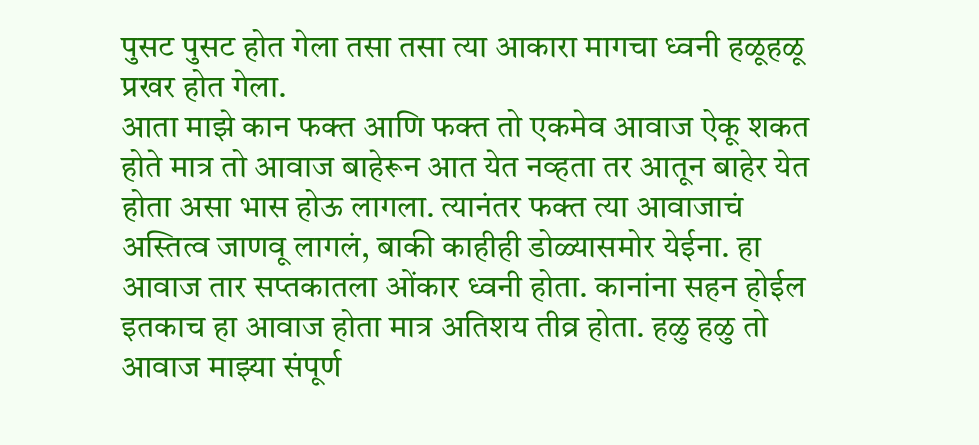पुसट पुसट होत गेला तसा तसा त्या आकारा मागचा ध्वनी हळूहळू प्रखर होत गेला.
आता माझे कान फक्त आणि फक्त तो एकमेव आवाज ऐकू शकत होते मात्र तो आवाज बाहेरून आत येत नव्हता तर आतून बाहेर येत होता असा भास होऊ लागला. त्यानंतर फक्त त्या आवाजाचं अस्तित्व जाणवू लागलं, बाकी काहीही डोळ्यासमोर येईना. हा आवाज तार सप्तकातला ओंकार ध्वनी होता. कानांना सहन होईल इतकाच हा आवाज होता मात्र अतिशय तीव्र होता. हळु हळु तो आवाज माझ्या संपूर्ण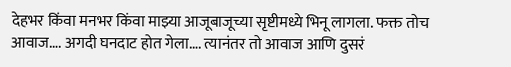देहभर किंवा मनभर किंवा माझ्या आजूबाजूच्या सृष्टीमध्ये भिनू लागला. फक्त तोच आवाज…. अगदी घनदाट होत गेला…. त्यानंतर तो आवाज आणि दुसरं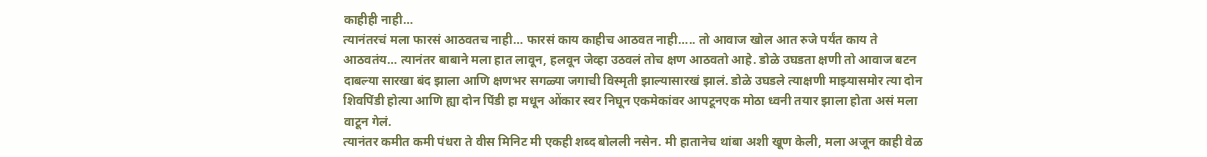काहीही नाही…
त्यानंतरचं मला फारसं आठवतच नाही… फारसं काय काहीच आठवत नाही….. तो आवाज खोल आत रुजे पर्यंत काय ते आठवतंय… त्यानंतर बाबाने मला हात लावून, हलवून जेव्हा उठवलं तोच क्षण आठवतो आहे. डोळे उघडता क्षणी तो आवाज बटन दाबल्या सारखा बंद झाला आणि क्षणभर सगळ्या जगाची विस्मृती झाल्यासारखं झालं. डोळे उघडले त्याक्षणी माझ्यासमोर त्या दोन शिवपिंडी होत्या आणि ह्या दोन पिंडी हा मधून ओंकार स्वर निघून एकमेकांवर आपटूनएक मोठा ध्वनी तयार झाला होता असं मला वाटून गेलं.
त्यानंतर कमीत कमी पंधरा ते वीस मिनिट मी एकही शब्द बोलली नसेन. मी हातानेच थांबा अशी खूण केली, मला अजून काही वेळ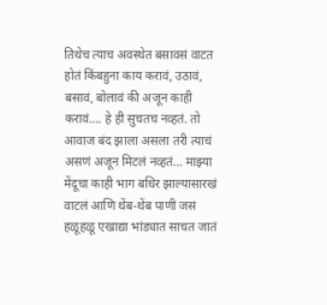तिथेच त्याच अवस्थेत बसावसं वाटत होतं किंबहुना काय करावं, उठावं, बसावं, बोलावं की अजून काही करावं…. हे ही सुचतच नव्हतं. तो आवाज बंद झाला असला तरी त्याचं असणं अजून मिटलं नव्हतं… माझ्या मेंदूचा काही भाग बधिर झाल्यासारखं वाटलं आणि थेंब-थेंब पाणी जसं हळूहळू एखाद्या भांड्यात साचत जातं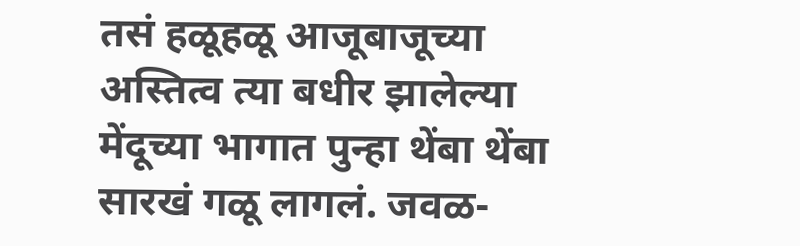तसं हळूहळू आजूबाजूच्या अस्तित्व त्या बधीर झालेल्या मेंदूच्या भागात पुन्हा थेंबा थेंबा सारखं गळू लागलं. जवळ-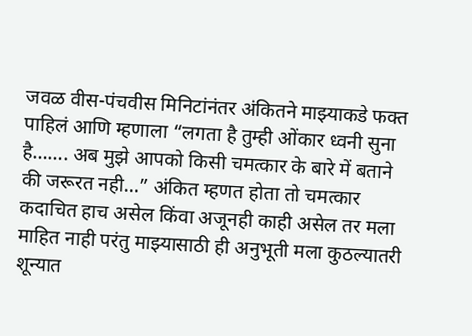जवळ वीस-पंचवीस मिनिटांनंतर अंकितने माझ्याकडे फक्त पाहिलं आणि म्हणाला “लगता है तुम्ही ओंकार ध्वनी सुना है……. अब मुझे आपको किसी चमत्कार के बारे में बताने की जरूरत नही…” अंकित म्हणत होता तो चमत्कार कदाचित हाच असेल किंवा अजूनही काही असेल तर मला माहित नाही परंतु माझ्यासाठी ही अनुभूती मला कुठल्यातरी शून्यात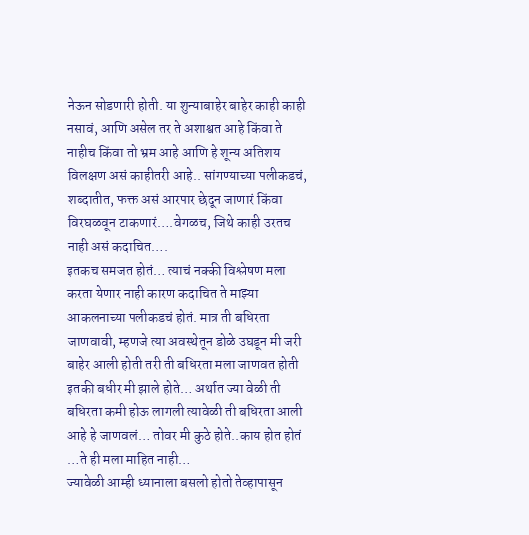नेऊन सोडणारी होती. या शुन्याबाहेर बाहेर काही काही नसावं, आणि असेल तर ते अशाश्वत आहे किंवा ते नाहीच किंवा तो भ्रम आहे आणि हे शून्य अतिशय विलक्षण असं काहीतरी आहे.. सांगण्याच्या पलीकडचं, शब्दातीत, फक्त असं आरपार छेदून जाणारं किंवा विरघळवून टाकणारं….वेगळच, जिथे काही उरतच नाही असं कदाचित….
इतकच समजत होतं… त्याचं नक्की विश्लेषण मला करता येणार नाही कारण कदाचित ते माझ्या आकलनाच्या पलीकडचं होतं. मात्र ती बधिरता जाणवावी, म्हणजे त्या अवस्थेतून डोळे उघडून मी जरी बाहेर आली होती तरी ती बधिरता मला जाणवत होती इतकी बधीर मी झाले होते… अर्थात ज्या वेळी ती बधिरता कमी होऊ लागली त्यावेळी ती बधिरता आली आहे हे जाणवलं… तोवर मी कुठे होते..काय होत होतं …ते ही मला माहित नाही…
ज्यावेळी आम्ही ध्यानाला बसलो होतो तेव्हापासून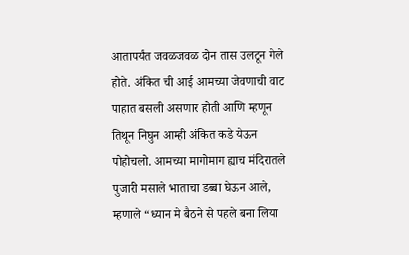आतापर्यंत जवळजवळ दोन तास उलटून गेले होते. अंकित ची आई आमच्या जेवणाची वाट पाहात बसली असणार होती आणि म्हणून तिथून निघुन आम्ही अंकित कडे येऊन पोहोचलो. आमच्या मागोमाग ह्याच मंदिरातले पुजारी मसाले भाताचा डब्बा घेऊन आले, म्हणाले “ध्यान मे बैठने से पहले बना लिया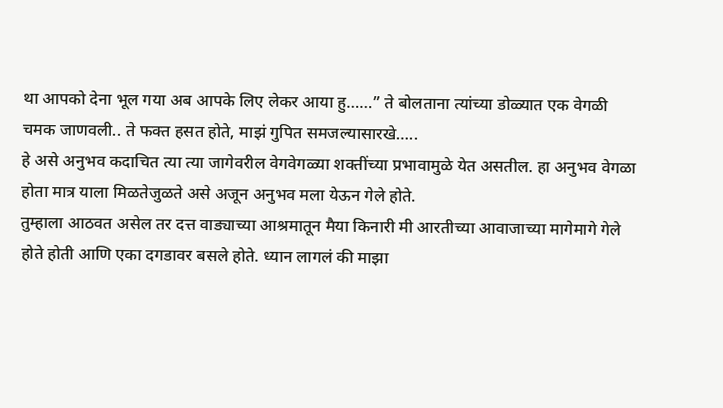था आपको देना भूल गया अब आपके लिए लेकर आया हु……” ते बोलताना त्यांच्या डोळ्यात एक वेगळी चमक जाणवली.. ते फक्त हसत होते, माझं गुपित समजल्यासारखे…..
हे असे अनुभव कदाचित त्या त्या जागेवरील वेगवेगळ्या शक्तींच्या प्रभावामुळे येत असतील. हा अनुभव वेगळा होता मात्र याला मिळतेजुळते असे अजून अनुभव मला येऊन गेले होते.
तुम्हाला आठवत असेल तर दत्त वाड्याच्या आश्रमातून मैया किनारी मी आरतीच्या आवाजाच्या मागेमागे गेले होते होती आणि एका दगडावर बसले होते. ध्यान लागलं की माझा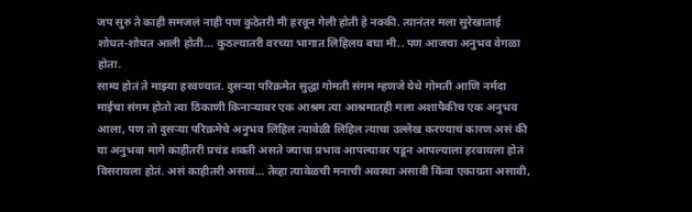जप सुरु ते काही समजलं नाही पण कुठेतरी मी हरवून गेली होती हे नक्की. त्यानंतर मला सुरेखाताई शोधत-शोधत आली होती… कुठल्यातरी वरच्या भागात लिहिलय बघा मी.. पण आजचा अनुभव वेगळा होता.
साम्य होतं ते माझ्या हरवण्यात. दुसऱ्या परिक्रमेत सुद्धा गोमती संगम म्हणजे येथे गोमती आणि नर्मदा माईचा संगम होतो त्या ठिकाणी किनाऱ्यावर एक आश्रम त्या आश्रमातही मला अशापैकीच एक अनुभव आला, पण तो दुसऱ्या परिक्रमेचे अनुभव लिहिल त्यावेळी लिहिल त्याचा उल्लेख करण्याचं कारण असं की या अनुभवा मागे काहीतरी प्रचंड शक्ती असते ज्याचा प्रभाव आपल्यावर पडून आपल्याला हरवायला होतं विसरायला होतं. असं काहीतरी असावं… तेव्हा त्यावेळची मनाची अवस्था असावी किंवा एकाग्रता असावी,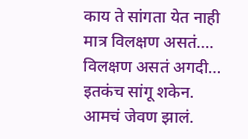काय ते सांगता येत नाही मात्र विलक्षण असतं…. विलक्षण असतं अगदी… इतकंच सांगू शकेन.
आमचं जेवण झालं.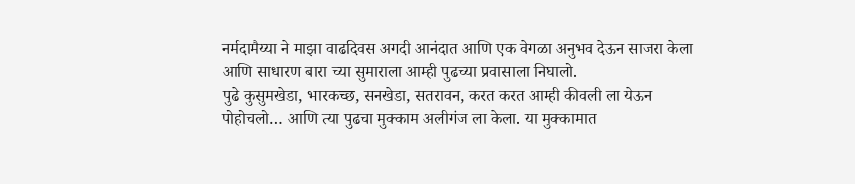नर्मदामैय्या ने माझा वाढदिवस अगदी आनंदात आणि एक वेगळा अनुभव देऊन साजरा केला आणि साधारण बारा च्या सुमाराला आम्ही पुढच्या प्रवासाला निघालो.
पुढे कुसुमखेडा, भारकच्छ, सनखेडा, सतरावन, करत करत आम्ही कीवली ला येऊन पोहोचलो… आणि त्या पुढचा मुक्काम अलीगंज ला केला. या मुक्कामात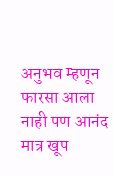अनुभव म्हणून फारसा आला नाही पण आनंद मात्र खूप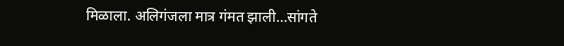मिळाला. अलिगंजला मात्र गंमत झाली…सांगते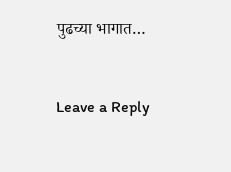पुढच्या भागात…


Leave a Reply